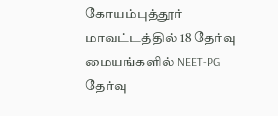கோயம்புத்தூர் மாவட்டத்தில் 18 தேர்வு மையங்களில் NEET-PG தேர்வு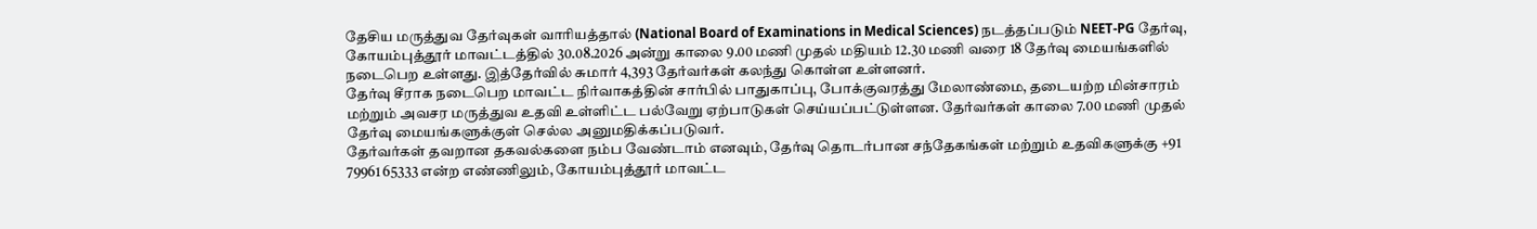தேசிய மருத்துவ தேர்வுகள் வாரியத்தால் (National Board of Examinations in Medical Sciences) நடத்தப்படும் NEET-PG தேர்வு, கோயம்புத்தூர் மாவட்டத்தில் 30.08.2026 அன்று காலை 9.00 மணி முதல் மதியம் 12.30 மணி வரை 18 தேர்வு மையங்களில் நடைபெற உள்ளது. இத்தேர்வில் சுமார் 4,393 தேர்வர்கள் கலந்து கொள்ள உள்ளனர்.
தேர்வு சீராக நடைபெற மாவட்ட நிர்வாகத்தின் சார்பில் பாதுகாப்பு, போக்குவரத்து மேலாண்மை, தடையற்ற மின்சாரம் மற்றும் அவசர மருத்துவ உதவி உள்ளிட்ட பல்வேறு ஏற்பாடுகள் செய்யப்பட்டுள்ளன. தேர்வர்கள் காலை 7.00 மணி முதல் தேர்வு மையங்களுக்குள் செல்ல அனுமதிக்கப்படுவர்.
தேர்வர்கள் தவறான தகவல்களை நம்ப வேண்டாம் எனவும், தேர்வு தொடர்பான சந்தேகங்கள் மற்றும் உதவிகளுக்கு +91 79961 65333 என்ற எண்ணிலும், கோயம்புத்தூர் மாவட்ட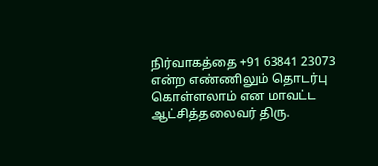நிர்வாகத்தை +91 63841 23073 என்ற எண்ணிலும் தொடர்பு கொள்ளலாம் என மாவட்ட ஆட்சித்தலைவர் திரு.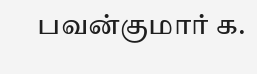பவன்குமார் க.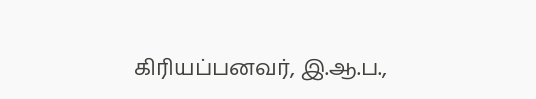கிரியப்பனவர், இ.ஆ.ப.,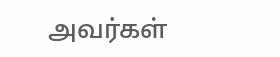அவர்கள்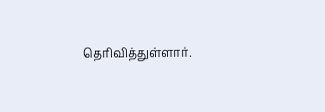தெரிவித்துள்ளார்.